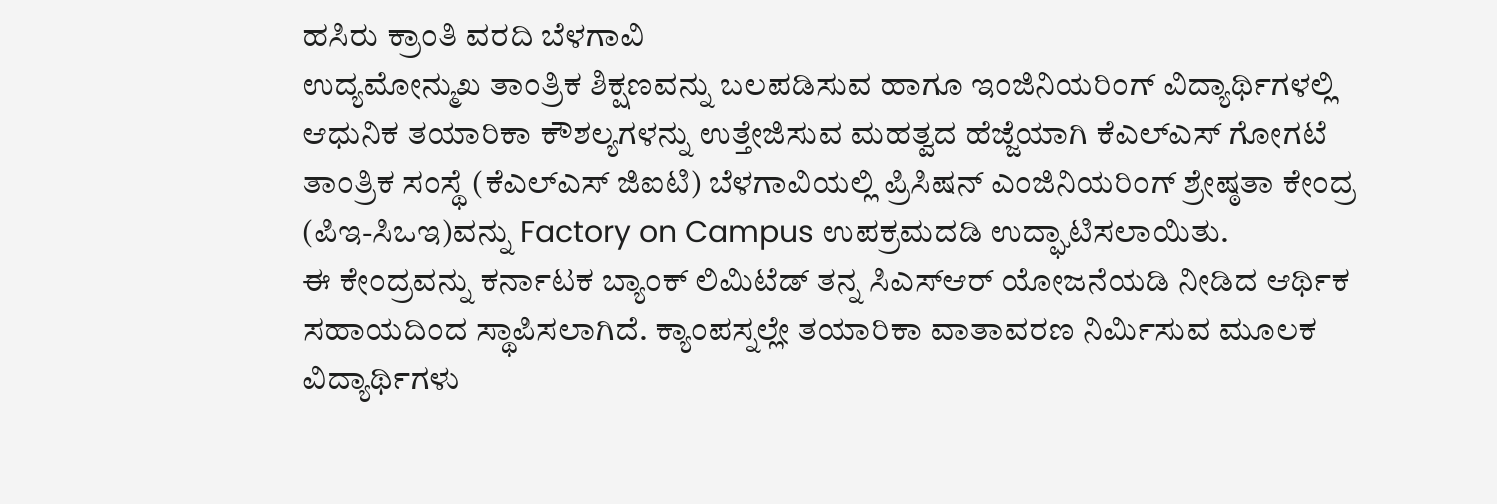ಹಸಿರು ಕ್ರಾಂತಿ ವರದಿ ಬೆಳಗಾವಿ
ಉದ್ಯಮೋನ್ಮುಖ ತಾಂತ್ರಿಕ ಶಿಕ್ಷಣವನ್ನು ಬಲಪಡಿಸುವ ಹಾಗೂ ಇಂಜಿನಿಯರಿಂಗ್ ವಿದ್ಯಾರ್ಥಿಗಳಲ್ಲಿ ಆಧುನಿಕ ತಯಾರಿಕಾ ಕೌಶಲ್ಯಗಳನ್ನು ಉತ್ತೇಜಿಸುವ ಮಹತ್ವದ ಹೆಜ್ಜೆಯಾಗಿ ಕೆಎಲ್ಎಸ್ ಗೋಗಟೆ ತಾಂತ್ರಿಕ ಸಂಸ್ಥೆ (ಕೆಎಲ್ಎಸ್ ಜಿಐಟಿ) ಬೆಳಗಾವಿಯಲ್ಲಿ ಪ್ರಿಸಿಷನ್ ಎಂಜಿನಿಯರಿಂಗ್ ಶ್ರೇಷ್ಠತಾ ಕೇಂದ್ರ (ಪಿಇ-ಸಿಒಇ)ವನ್ನು Factory on Campus ಉಪಕ್ರಮದಡಿ ಉದ್ಘಾಟಿಸಲಾಯಿತು.
ಈ ಕೇಂದ್ರವನ್ನು ಕರ್ನಾಟಕ ಬ್ಯಾಂಕ್ ಲಿಮಿಟೆಡ್ ತನ್ನ ಸಿಎಸ್ಆರ್ ಯೋಜನೆಯಡಿ ನೀಡಿದ ಆರ್ಥಿಕ ಸಹಾಯದಿಂದ ಸ್ಥಾಪಿಸಲಾಗಿದೆ. ಕ್ಯಾಂಪಸ್ನಲ್ಲೇ ತಯಾರಿಕಾ ವಾತಾವರಣ ನಿರ್ಮಿಸುವ ಮೂಲಕ ವಿದ್ಯಾರ್ಥಿಗಳು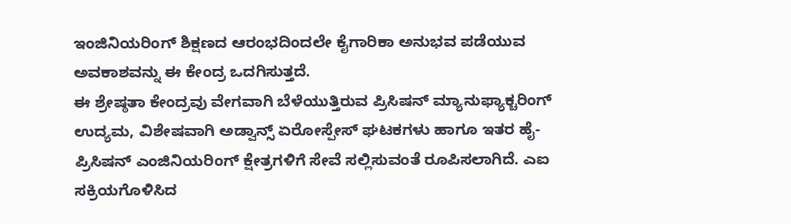ಇಂಜಿನಿಯರಿಂಗ್ ಶಿಕ್ಷಣದ ಆರಂಭದಿಂದಲೇ ಕೈಗಾರಿಕಾ ಅನುಭವ ಪಡೆಯುವ ಅವಕಾಶವನ್ನು ಈ ಕೇಂದ್ರ ಒದಗಿಸುತ್ತದೆ.
ಈ ಶ್ರೇಷ್ಠತಾ ಕೇಂದ್ರವು ವೇಗವಾಗಿ ಬೆಳೆಯುತ್ತಿರುವ ಪ್ರಿಸಿಷನ್ ಮ್ಯಾನುಫ್ಯಾಕ್ಚರಿಂಗ್ ಉದ್ಯಮ, ವಿಶೇಷವಾಗಿ ಅಡ್ವಾನ್ಸ್ ಏರೋಸ್ಪೇಸ್ ಘಟಕಗಳು ಹಾಗೂ ಇತರ ಹೈ-ಪ್ರಿಸಿಷನ್ ಎಂಜಿನಿಯರಿಂಗ್ ಕ್ಷೇತ್ರಗಳಿಗೆ ಸೇವೆ ಸಲ್ಲಿಸುವಂತೆ ರೂಪಿಸಲಾಗಿದೆ. ಎಐ ಸಕ್ರಿಯಗೊಳಿಸಿದ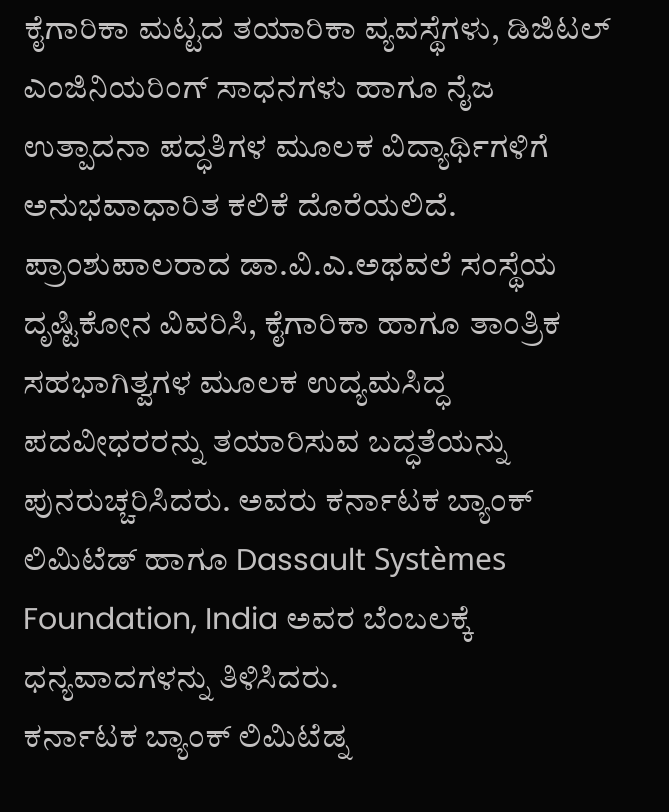ಕೈಗಾರಿಕಾ ಮಟ್ಟದ ತಯಾರಿಕಾ ವ್ಯವಸ್ಥೆಗಳು, ಡಿಜಿಟಲ್ ಎಂಜಿನಿಯರಿಂಗ್ ಸಾಧನಗಳು ಹಾಗೂ ನೈಜ ಉತ್ಪಾದನಾ ಪದ್ಧತಿಗಳ ಮೂಲಕ ವಿದ್ಯಾರ್ಥಿಗಳಿಗೆ ಅನುಭವಾಧಾರಿತ ಕಲಿಕೆ ದೊರೆಯಲಿದೆ.
ಪ್ರಾಂಶುಪಾಲರಾದ ಡಾ.ವಿ.ಎ.ಅಥವಲೆ ಸಂಸ್ಥೆಯ ದೃಷ್ಟಿಕೋನ ವಿವರಿಸಿ, ಕೈಗಾರಿಕಾ ಹಾಗೂ ತಾಂತ್ರಿಕ ಸಹಭಾಗಿತ್ವಗಳ ಮೂಲಕ ಉದ್ಯಮಸಿದ್ಧ ಪದವೀಧರರನ್ನು ತಯಾರಿಸುವ ಬದ್ಧತೆಯನ್ನು ಪುನರುಚ್ಚರಿಸಿದರು. ಅವರು ಕರ್ನಾಟಕ ಬ್ಯಾಂಕ್ ಲಿಮಿಟೆಡ್ ಹಾಗೂ Dassault Systèmes Foundation, India ಅವರ ಬೆಂಬಲಕ್ಕೆ ಧನ್ಯವಾದಗಳನ್ನು ತಿಳಿಸಿದರು.
ಕರ್ನಾಟಕ ಬ್ಯಾಂಕ್ ಲಿಮಿಟೆಡ್ನ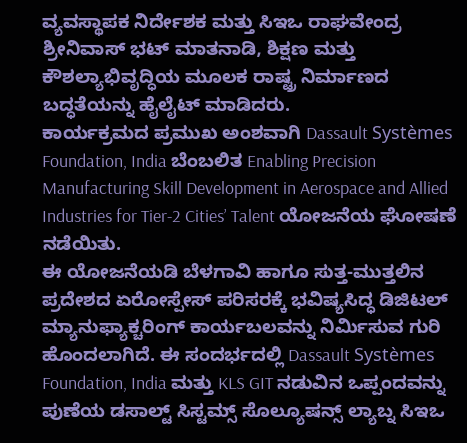ವ್ಯವಸ್ಥಾಪಕ ನಿರ್ದೇಶಕ ಮತ್ತು ಸಿಇಒ ರಾಘವೇಂದ್ರ ಶ್ರೀನಿವಾಸ್ ಭಟ್ ಮಾತನಾಡಿ, ಶಿಕ್ಷಣ ಮತ್ತು ಕೌಶಲ್ಯಾಭಿವೃದ್ಧಿಯ ಮೂಲಕ ರಾಷ್ಟ್ರ ನಿರ್ಮಾಣದ ಬದ್ಧತೆಯನ್ನು ಹೈಲೈಟ್ ಮಾಡಿದರು.
ಕಾರ್ಯಕ್ರಮದ ಪ್ರಮುಖ ಅಂಶವಾಗಿ Dassault Systèmes Foundation, India ಬೆಂಬಲಿತ Enabling Precision Manufacturing Skill Development in Aerospace and Allied Industries for Tier-2 Cities’ Talent ಯೋಜನೆಯ ಘೋಷಣೆ ನಡೆಯಿತು.
ಈ ಯೋಜನೆಯಡಿ ಬೆಳಗಾವಿ ಹಾಗೂ ಸುತ್ತ-ಮುತ್ತಲಿನ ಪ್ರದೇಶದ ಏರೋಸ್ಪೇಸ್ ಪರಿಸರಕ್ಕೆ ಭವಿಷ್ಯಸಿದ್ಧ ಡಿಜಿಟಲ್ ಮ್ಯಾನುಫ್ಯಾಕ್ಚರಿಂಗ್ ಕಾರ್ಯಬಲವನ್ನು ನಿರ್ಮಿಸುವ ಗುರಿ ಹೊಂದಲಾಗಿದೆ. ಈ ಸಂದರ್ಭದಲ್ಲಿ Dassault Systèmes Foundation, India ಮತ್ತು KLS GIT ನಡುವಿನ ಒಪ್ಪಂದವನ್ನು ಪುಣೆಯ ಡಸಾಲ್ಟ್ ಸಿಸ್ಟಮ್ಸ್ ಸೊಲ್ಯೂಷನ್ಸ್ ಲ್ಯಾಬ್ನ ಸಿಇಒ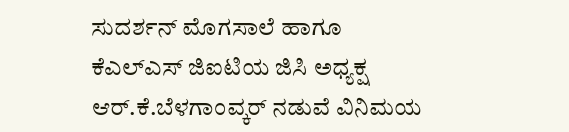ಸುದರ್ಶನ್ ಮೊಗಸಾಲೆ ಹಾಗೂ ಕೆಎಲ್ಎಸ್ ಜಿಐಟಿಯ ಜಿಸಿ ಅಧ್ಯಕ್ಷ ಆರ್.ಕೆ.ಬೆಳಗಾಂವ್ಕರ್ ನಡುವೆ ವಿನಿಮಯ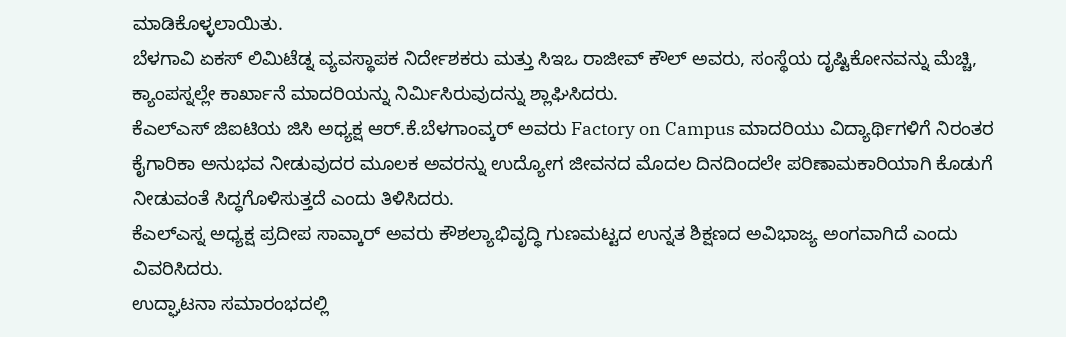ಮಾಡಿಕೊಳ್ಳಲಾಯಿತು.
ಬೆಳಗಾವಿ ಏಕಸ್ ಲಿಮಿಟೆಡ್ನ ವ್ಯವಸ್ಥಾಪಕ ನಿರ್ದೇಶಕರು ಮತ್ತು ಸಿಇಒ ರಾಜೀವ್ ಕೌಲ್ ಅವರು, ಸಂಸ್ಥೆಯ ದೃಷ್ಟಿಕೋನವನ್ನು ಮೆಚ್ಚಿ, ಕ್ಯಾಂಪಸ್ನಲ್ಲೇ ಕಾರ್ಖಾನೆ ಮಾದರಿಯನ್ನು ನಿರ್ಮಿಸಿರುವುದನ್ನು ಶ್ಲಾಘಿಸಿದರು.
ಕೆಎಲ್ಎಸ್ ಜಿಐಟಿಯ ಜಿಸಿ ಅಧ್ಯಕ್ಷ ಆರ್.ಕೆ.ಬೆಳಗಾಂವ್ಕರ್ ಅವರು Factory on Campus ಮಾದರಿಯು ವಿದ್ಯಾರ್ಥಿಗಳಿಗೆ ನಿರಂತರ ಕೈಗಾರಿಕಾ ಅನುಭವ ನೀಡುವುದರ ಮೂಲಕ ಅವರನ್ನು ಉದ್ಯೋಗ ಜೀವನದ ಮೊದಲ ದಿನದಿಂದಲೇ ಪರಿಣಾಮಕಾರಿಯಾಗಿ ಕೊಡುಗೆ ನೀಡುವಂತೆ ಸಿದ್ಧಗೊಳಿಸುತ್ತದೆ ಎಂದು ತಿಳಿಸಿದರು.
ಕೆಎಲ್ಎಸ್ನ ಅಧ್ಯಕ್ಷ ಪ್ರದೀಪ ಸಾವ್ಕಾರ್ ಅವರು ಕೌಶಲ್ಯಾಭಿವೃದ್ಧಿ ಗುಣಮಟ್ಟದ ಉನ್ನತ ಶಿಕ್ಷಣದ ಅವಿಭಾಜ್ಯ ಅಂಗವಾಗಿದೆ ಎಂದು ವಿವರಿಸಿದರು.
ಉದ್ಘಾಟನಾ ಸಮಾರಂಭದಲ್ಲಿ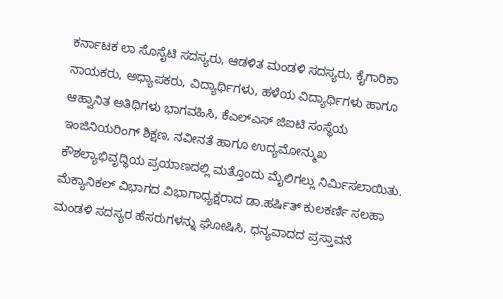ಕರ್ನಾಟಕ ಲಾ ಸೊಸೈಟಿ ಸದಸ್ಯರು, ಆಡಳಿತ ಮಂಡಳಿ ಸದಸ್ಯರು, ಕೈಗಾರಿಕಾ ನಾಯಕರು, ಅಧ್ಯಾಪಕರು, ವಿದ್ಯಾರ್ಥಿಗಳು, ಹಳೆಯ ವಿದ್ಯಾರ್ಥಿಗಳು ಹಾಗೂ ಆಹ್ವಾನಿತ ಅತಿಥಿಗಳು ಭಾಗವಹಿಸಿ, ಕೆಎಲ್ಎಸ್ ಜಿಐಟಿ ಸಂಸ್ಥೆಯ ಇಂಜಿನಿಯರಿಂಗ್ ಶಿಕ್ಷಣ, ನವೀನತೆ ಹಾಗೂ ಉದ್ಯಮೋನ್ಮುಖ ಕೌಶಲ್ಯಾಭಿವೃದ್ಧಿಯ ಪ್ರಯಾಣದಲ್ಲಿ ಮತ್ತೊಂದು ಮೈಲಿಗಲ್ಲು ನಿರ್ಮಿಸಲಾಯಿತು.
ಮೆಕ್ಯಾನಿಕಲ್ ವಿಭಾಗದ ವಿಭಾಗಾಧ್ಯಕ್ಷರಾದ ಡಾ.ಹರ್ಷಿತ್ ಕುಲಕರ್ಣಿ ಸಲಹಾ ಮಂಡಳಿ ಸದಸ್ಯರ ಹೆಸರುಗಳನ್ನು ಘೋಷಿಸಿ, ಧನ್ಯವಾದದ ಪ್ರಸ್ತಾವನೆ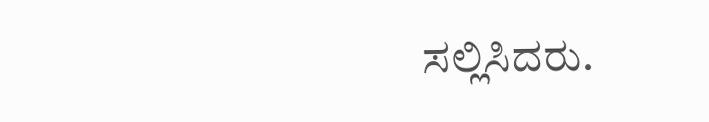ಸಲ್ಲಿಸಿದರು.